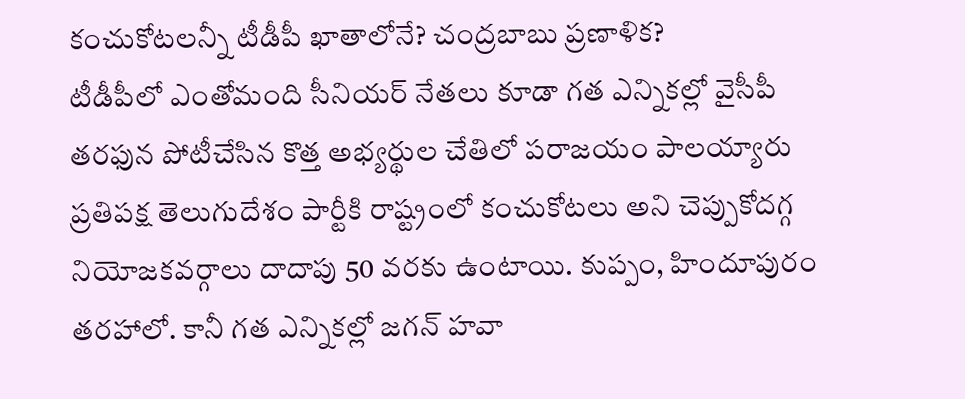కంచుకోటలన్నీ టీడీపీ ఖాతాలోనే? చంద్రబాబు ప్రణాళిక?
టీడీపీలో ఎంతోమంది సీనియర్ నేతలు కూడా గత ఎన్నికల్లో వైసీపీ తరఫున పోటీచేసిన కొత్త అభ్యర్థుల చేతిలో పరాజయం పాలయ్యారు
ప్రతిపక్ష తెలుగుదేశం పార్టీకి రాష్ట్రంలో కంచుకోటలు అని చెప్పుకోదగ్గ నియోజకవర్గాలు దాదాపు 50 వరకు ఉంటాయి. కుప్పం, హిందూపురం తరహాలో. కానీ గత ఎన్నికల్లో జగన్ హవా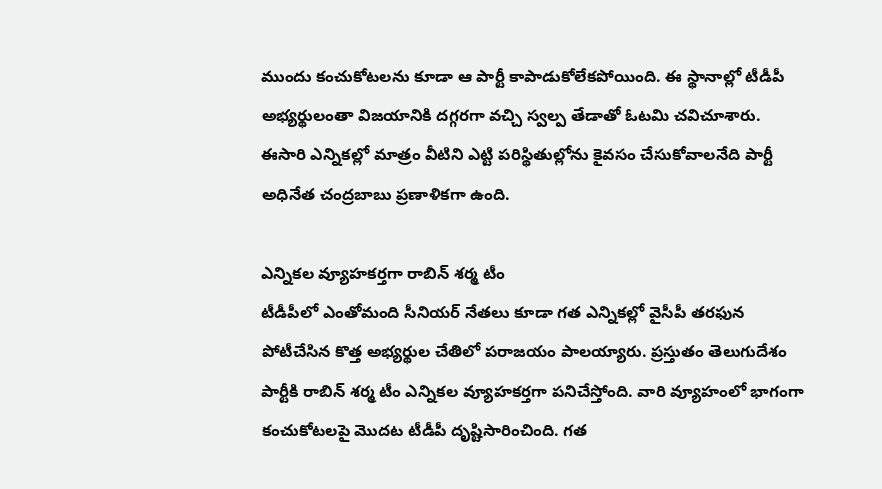ముందు కంచుకోటలను కూడా ఆ పార్టీ కాపాడుకోలేకపోయింది. ఈ స్థానాల్లో టీడీపీ అభ్యర్థులంతా విజయానికి దగ్గరగా వచ్చి స్వల్ప తేడాతో ఓటమి చవిచూశారు. ఈసారి ఎన్నికల్లో మాత్రం వీటిని ఎట్టి పరిస్థితుల్లోను కైవసం చేసుకోవాలనేది పార్టీ అధినేత చంద్రబాబు ప్రణాళికగా ఉంది.

ఎన్నికల వ్యూహకర్తగా రాబిన్ శర్మ టీం
టీడీపీలో ఎంతోమంది సీనియర్ నేతలు కూడా గత ఎన్నికల్లో వైసీపీ తరఫున పోటీచేసిన కొత్త అభ్యర్థుల చేతిలో పరాజయం పాలయ్యారు. ప్రస్తుతం తెలుగుదేశం పార్టీకి రాబిన్ శర్మ టీం ఎన్నికల వ్యూహకర్తగా పనిచేస్తోంది. వారి వ్యూహంలో భాగంగా కంచుకోటలపై మొదట టీడీపీ దృష్టిసారించింది. గత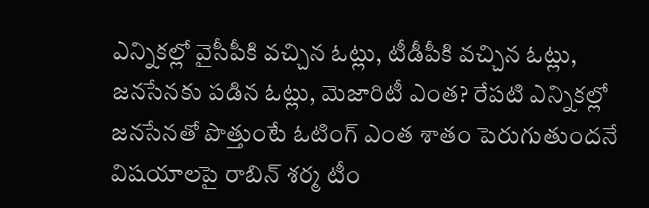ఎన్నికల్లో వైసీపీకి వచ్చిన ఓట్లు, టీడీపీకి వచ్చిన ఓట్లు, జనసేనకు పడిన ఓట్లు, మెజారిటీ ఎంత? రేపటి ఎన్నికల్లో జనసేనతో పొత్తుంటే ఓటింగ్ ఎంత శాతం పెరుగుతుందనే విషయాలపై రాబిన్ శర్మ టీం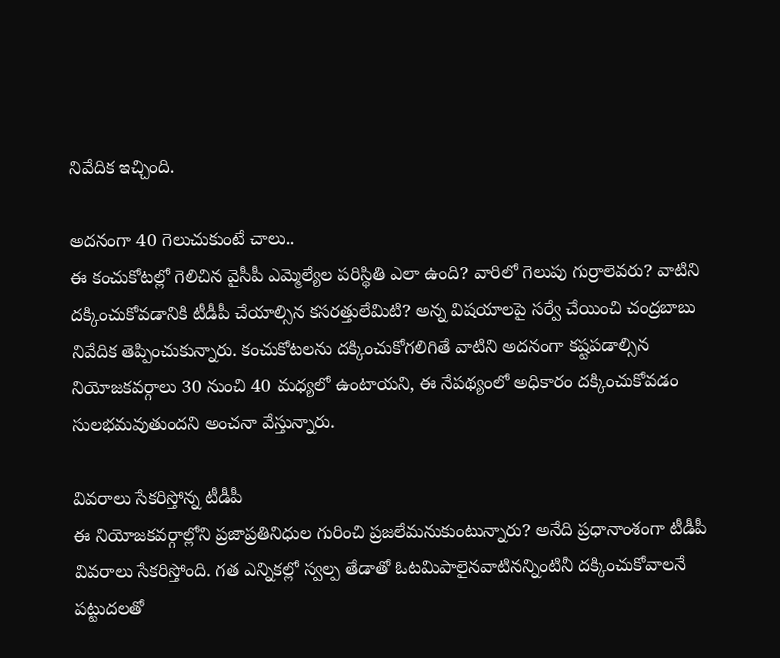నివేదిక ఇచ్చింది.

అదనంగా 40 గెలుచుకుంటే చాలు..
ఈ కంచుకోటల్లో గెలిచిన వైసీపీ ఎమ్మెల్యేల పరిస్థితి ఎలా ఉంది? వారిలో గెలుపు గుర్రాలెవరు? వాటిని దక్కించుకోవడానికి టీడీపీ చేయాల్సిన కసరత్తులేమిటి? అన్న విషయాలపై సర్వే చేయించి చంద్రబాబు నివేదిక తెప్పించుకున్నారు. కంచుకోటలను దక్కించుకోగలిగితే వాటిని అదనంగా కష్టపడాల్సిన నియోజకవర్గాలు 30 నుంచి 40 మధ్యలో ఉంటాయని, ఈ నేపథ్యంలో అధికారం దక్కించుకోవడం సులభమవుతుందని అంచనా వేస్తున్నారు.

వివరాలు సేకరిస్తోన్న టీడీపీ
ఈ నియోజకవర్గాల్లోని ప్రజాప్రతినిధుల గురించి ప్రజలేమనుకుంటున్నారు? అనేది ప్రధానాంశంగా టీడీపీ వివరాలు సేకరిస్తోంది. గత ఎన్నికల్లో స్వల్ప తేడాతో ఓటమిపాలైనవాటినన్నింటినీ దక్కించుకోవాలనే పట్టుదలతో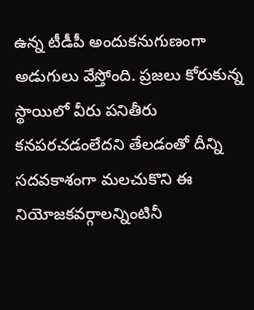ఉన్న టీడీపీ అందుకనుగుణంగా అడుగులు వేస్తోంది. ప్రజలు కోరుకున్న స్థాయిలో వీరు పనితీరు కనపరచడంలేదని తేలడంతో దీన్ని సదవకాశంగా మలచుకొని ఈ నియోజకవర్గాలన్నింటినీ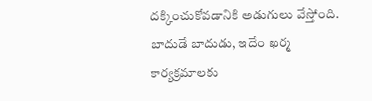దక్కించుకోవడానికి అడుగులు వేస్తోంది.
బాదుడే బాదుడు, ఇదేం ఖర్మ కార్యక్రమాలకు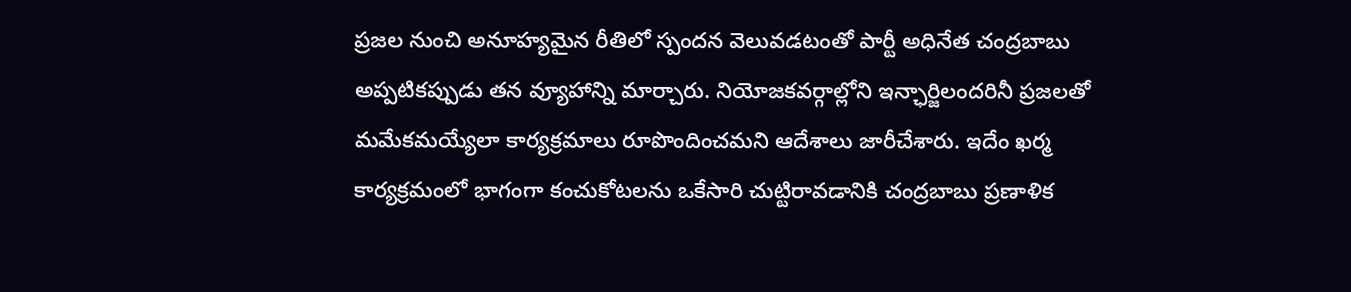ప్రజల నుంచి అనూహ్యమైన రీతిలో స్పందన వెలువడటంతో పార్టీ అధినేత చంద్రబాబు అప్పటికప్పుడు తన వ్యూహాన్ని మార్చారు. నియోజకవర్గాల్లోని ఇన్ఛార్జిలందరినీ ప్రజలతో మమేకమయ్యేలా కార్యక్రమాలు రూపొందించమని ఆదేశాలు జారీచేశారు. ఇదేం ఖర్మ కార్యక్రమంలో భాగంగా కంచుకోటలను ఒకేసారి చుట్టిరావడానికి చంద్రబాబు ప్రణాళిక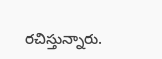రచిస్తున్నారు.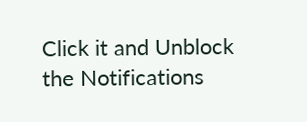Click it and Unblock the Notifications